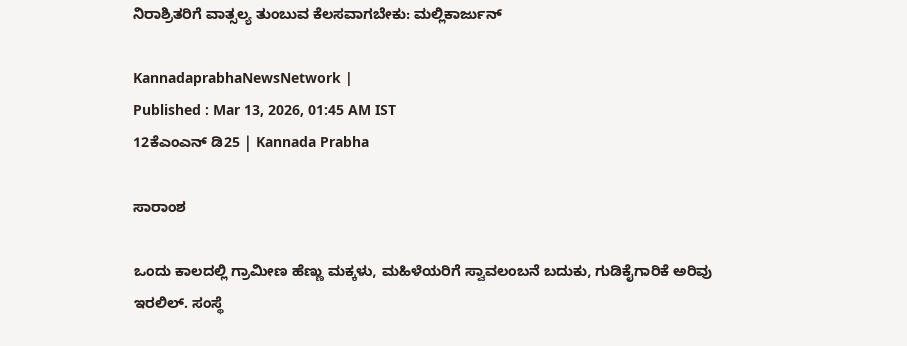ನಿರಾಶ್ರಿತರಿಗೆ ವಾತ್ಸಲ್ಯ ತುಂಬುವ ಕೆಲಸವಾಗಬೇಕು: ಮಲ್ಲಿಕಾರ್ಜುನ್

KannadaprabhaNewsNetwork |
Published : Mar 13, 2026, 01:45 AM IST
12ಕೆಎಂಎನ್ ಡಿ25 | Kannada Prabha

ಸಾರಾಂಶ

ಒಂದು ಕಾಲದಲ್ಲಿ ಗ್ರಾಮೀಣ ಹೆಣ್ಣು ಮಕ್ಕಳು, ಮಹಿಳೆಯರಿಗೆ ಸ್ವಾವಲಂಬನೆ ಬದುಕು, ಗುಡಿಕೈಗಾರಿಕೆ ಅರಿವು ಇರಲಿಲ್. ಸಂಸ್ಥೆ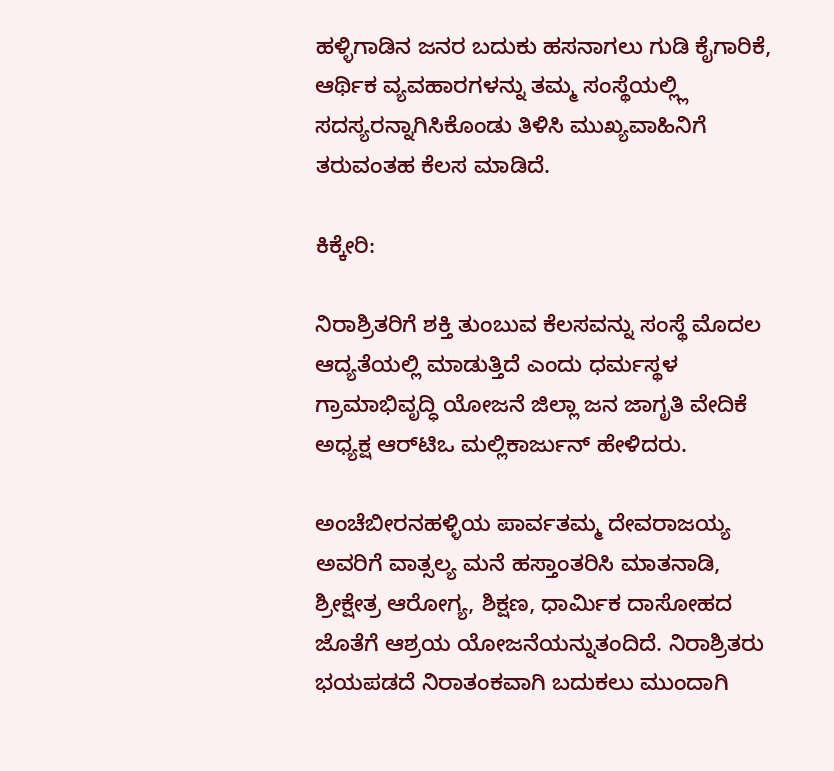ಹಳ್ಳಿಗಾಡಿನ ಜನರ ಬದುಕು ಹಸನಾಗಲು ಗುಡಿ ಕೈಗಾರಿಕೆ, ಆರ್ಥಿಕ ವ್ಯವಹಾರಗಳನ್ನು ತಮ್ಮ ಸಂಸ್ಥೆಯಲ್ಲ್ಲಿ ಸದಸ್ಯರನ್ನಾಗಿಸಿಕೊಂಡು ತಿಳಿಸಿ ಮುಖ್ಯವಾಹಿನಿಗೆ ತರುವಂತಹ ಕೆಲಸ ಮಾಡಿದೆ.

ಕಿಕ್ಕೇರಿ:

ನಿರಾಶ್ರಿತರಿಗೆ ಶಕ್ತಿ ತುಂಬುವ ಕೆಲಸವನ್ನು ಸಂಸ್ಥೆ ಮೊದಲ ಆದ್ಯತೆಯಲ್ಲಿ ಮಾಡುತ್ತಿದೆ ಎಂದು ಧರ್ಮಸ್ಥಳ ಗ್ರಾಮಾಭಿವೃದ್ಧಿ ಯೋಜನೆ ಜಿಲ್ಲಾ ಜನ ಜಾಗೃತಿ ವೇದಿಕೆ ಅಧ್ಯಕ್ಷ ಆರ್‌ಟಿಒ ಮಲ್ಲಿಕಾರ್ಜುನ್ ಹೇಳಿದರು.

ಅಂಚೆಬೀರನಹಳ್ಳಿಯ ಪಾರ್ವತಮ್ಮ ದೇವರಾಜಯ್ಯ ಅವರಿಗೆ ವಾತ್ಸಲ್ಯ ಮನೆ ಹಸ್ತಾಂತರಿಸಿ ಮಾತನಾಡಿ, ಶ್ರೀಕ್ಷೇತ್ರ ಆರೋಗ್ಯ, ಶಿಕ್ಷಣ, ಧಾರ್ಮಿಕ ದಾಸೋಹದ ಜೊತೆಗೆ ಆಶ್ರಯ ಯೋಜನೆಯನ್ನುತಂದಿದೆ. ನಿರಾಶ್ರಿತರು ಭಯಪಡದೆ ನಿರಾತಂಕವಾಗಿ ಬದುಕಲು ಮುಂದಾಗಿ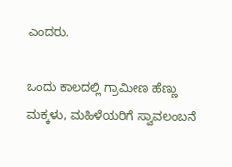ಎಂದರು.

ಒಂದು ಕಾಲದಲ್ಲಿ ಗ್ರಾಮೀಣ ಹೆಣ್ಣು ಮಕ್ಕಳು, ಮಹಿಳೆಯರಿಗೆ ಸ್ವಾವಲಂಬನೆ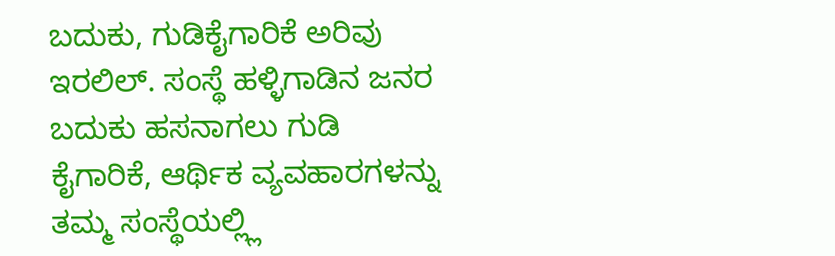ಬದುಕು, ಗುಡಿಕೈಗಾರಿಕೆ ಅರಿವು ಇರಲಿಲ್. ಸಂಸ್ಥೆ ಹಳ್ಳಿಗಾಡಿನ ಜನರ ಬದುಕು ಹಸನಾಗಲು ಗುಡಿ ಕೈಗಾರಿಕೆ, ಆರ್ಥಿಕ ವ್ಯವಹಾರಗಳನ್ನು ತಮ್ಮ ಸಂಸ್ಥೆಯಲ್ಲ್ಲಿ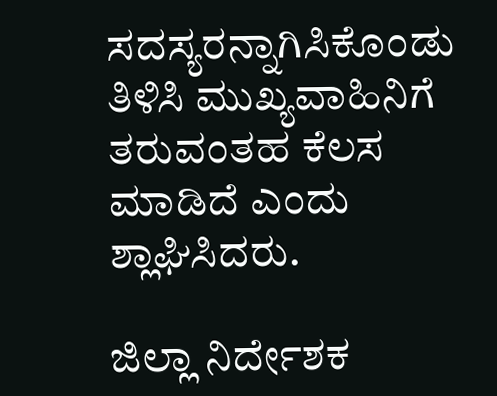ಸದಸ್ಯರನ್ನಾಗಿಸಿಕೊಂಡು ತಿಳಿಸಿ ಮುಖ್ಯವಾಹಿನಿಗೆ ತರುವಂತಹ ಕೆಲಸ ಮಾಡಿದೆ ಎಂದು ಶ್ಲಾಘಿಸಿದರು.

ಜಿಲ್ಲಾ ನಿರ್ದೇಶಕ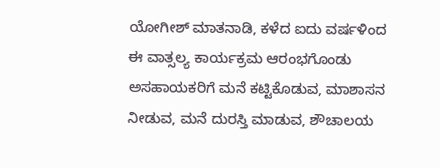ಯೋಗೀಶ್ ಮಾತನಾಡಿ, ಕಳೆದ ಐದು ವರ್ಷಳಿಂದ ಈ ವಾತ್ಸಲ್ಯ ಕಾರ್ಯಕ್ರಮ ಆರಂಭಗೊಂಡು ಅಸಹಾಯಕರಿಗೆ ಮನೆ ಕಟ್ಟಿಕೊಡುವ, ಮಾಶಾಸನ ನೀಡುವ, ಮನೆ ದುರಸ್ತಿ ಮಾಡುವ, ಶೌಚಾಲಯ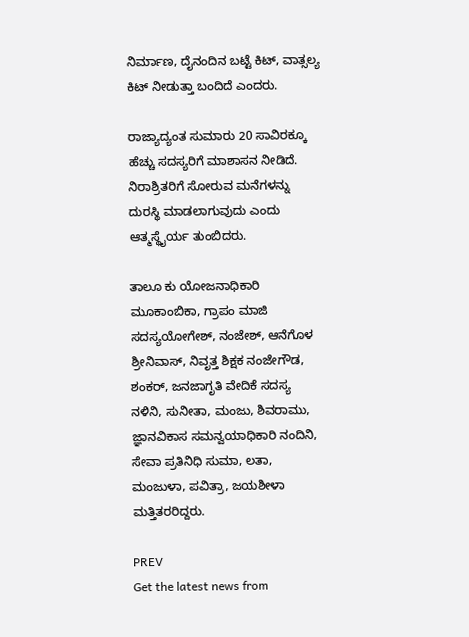ನಿರ್ಮಾಣ, ದೈನಂದಿನ ಬಟ್ಟೆ ಕಿಟ್, ವಾತ್ಸಲ್ಯ ಕಿಟ್ ನೀಡುತ್ತಾ ಬಂದಿದೆ ಎಂದರು.

ರಾಜ್ಯಾದ್ಯಂತ ಸುಮಾರು 20 ಸಾವಿರಕ್ಕೂ ಹೆಚ್ಚು ಸದಸ್ಯರಿಗೆ ಮಾಶಾಸನ ನೀಡಿದೆ. ನಿರಾಶ್ರಿತರಿಗೆ ಸೋರುವ ಮನೆಗಳನ್ನು ದುರಸ್ಥಿ ಮಾಡಲಾಗುವುದು ಎಂದು ಆತ್ಮಸ್ಥೈರ್ಯ ತುಂಬಿದರು.

ತಾಲೂ ಕು ಯೋಜನಾಧಿಕಾರಿ ಮೂಕಾಂಬಿಕಾ, ಗ್ರಾಪಂ ಮಾಜಿ ಸದಸ್ಯಯೋಗೇಶ್, ನಂಜೇಶ್, ಆನೆಗೊಳ ಶ್ರೀನಿವಾಸ್, ನಿವೃತ್ತ ಶಿಕ್ಷಕ ನಂಜೇಗೌಡ, ಶಂಕರ್, ಜನಜಾಗೃತಿ ವೇದಿಕೆ ಸದಸ್ಯ ನಳಿನಿ, ಸುನೀತಾ, ಮಂಜು, ಶಿವರಾಮು, ಜ್ಞಾನವಿಕಾಸ ಸಮನ್ವಯಾಧಿಕಾರಿ ನಂದಿನಿ, ಸೇವಾ ಪ್ರತಿನಿಧಿ ಸುಮಾ, ಲತಾ, ಮಂಜುಳಾ, ಪವಿತ್ರಾ, ಜಯಶೀಳಾ ಮತ್ತಿತರರಿದ್ದರು.

PREV
Get the latest news from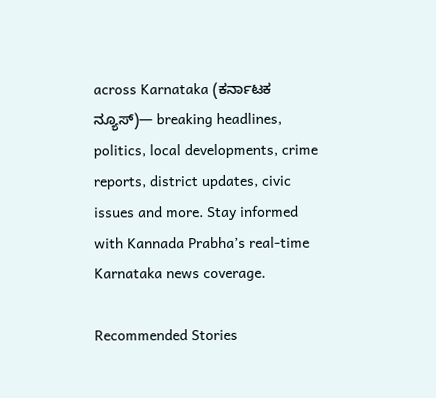across Karnataka (ಕರ್ನಾಟಕ ನ್ಯೂಸ್)— breaking headlines, politics, local developments, crime reports, district updates, civic issues and more. Stay informed with Kannada Prabha’s real‑time Karnataka news coverage.

Recommended Stories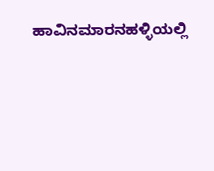ಹಾವಿನಮಾರನಹಳ್ಳಿಯಲ್ಲಿ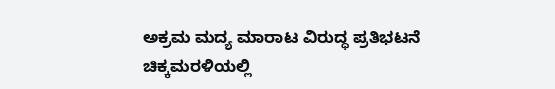ಅಕ್ರಮ ಮದ್ಯ ಮಾರಾಟ ವಿರುದ್ಧ ಪ್ರತಿಭಟನೆ
ಚಿಕ್ಕಮರಳಿಯಲ್ಲಿ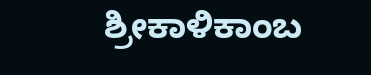ಶ್ರೀಕಾಳಿಕಾಂಬ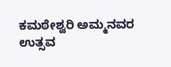ಕಮಠೇಶ್ವರಿ ಅಮ್ಮನವರ ಉತ್ಸವ